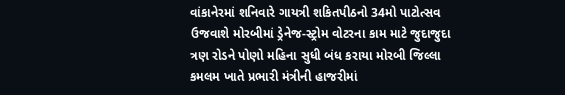વાંકાનેરમાં શનિવારે ગાયત્રી શકિતપીઠનો 34મો પાટોત્સવ ઉજવાશે મોરબીમાં ડ્રેનેજ-સ્ટ્રોમ વોટરના કામ માટે જુદાજુદા ત્રણ રોડને પોણો મહિના સુધી બંધ કરાયા મોરબી જિલ્લા કમલમ ખાતે પ્રભારી મંત્રીની હાજરીમાં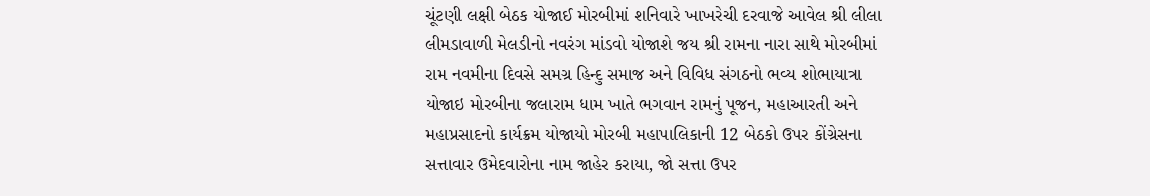ચૂંટણી લક્ષી બેઠક યોજાઈ મોરબીમાં શનિવારે ખાખરેચી દરવાજે આવેલ શ્રી લીલા લીમડાવાળી મેલડીનો નવરંગ માંડવો યોજાશે જય શ્રી રામના નારા સાથે મોરબીમાં રામ નવમીના દિવસે સમગ્ર હિન્દુ સમાજ અને વિવિધ સંગઠનો ભવ્ય શોભાયાત્રા યોજાઇ મોરબીના જલારામ ધામ ખાતે ભગવાન રામનું પૂજન, મહાઆરતી અને મહાપ્રસાદનો કાર્યક્રમ યોજાયો મોરબી મહાપાલિકાની 12 બેઠકો ઉપર કોંગ્રેસના સત્તાવાર ઉમેદવારોના નામ જાહેર કરાયા, જો સત્તા ઉપર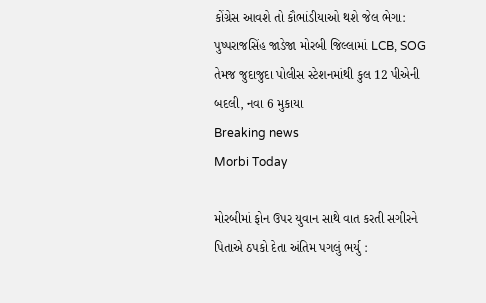કોંગ્રેસ આવશે તો કૌભાંડીયાઓ થશે જેલ ભેગા: પુષ્પરાજસિંહ જાડેજા મોરબી જિલ્લામાં LCB, SOG તેમજ જુદાજુદા પોલીસ સ્ટેશનમાંથી કુલ 12 પીએની બદલી, નવા 6 મુકાયા
Breaking news
Morbi Today

મોરબીમાં ફોન ઉપર યુવાન સાથે વાત કરતી સગીરને પિતાએ ઠપકો દેતા અંતિમ પગલું ભર્યુ :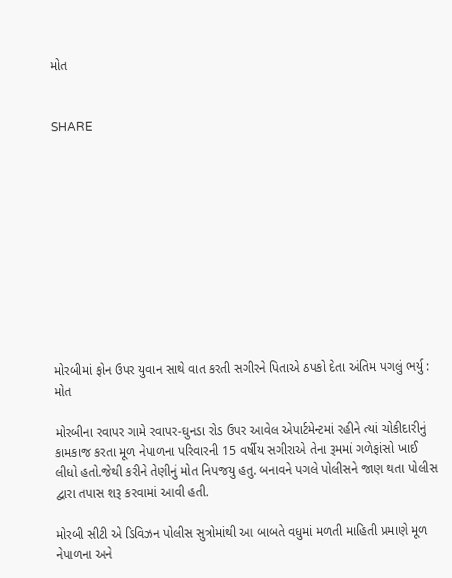મોત


SHARE











મોરબીમાં ફોન ઉપર યુવાન સાથે વાત કરતી સગીરને પિતાએ ઠપકો દેતા અંતિમ પગલું ભર્યુ : મોત

મોરબીના રવાપર ગામે રવાપર-ઘુનડા રોડ ઉપર આવેલ એપાર્ટમેન્ટમાં રહીને ત્યાં ચોકીદારીનું કામકાજ કરતા મૂળ નેપાળના પરિવારની 15 વર્ષીય સગીરાએ તેના રૂમમાં ગળેફાંસો ખાઈ લીધો હતો.જેથી કરીને તેણીનું મોત નિપજયુ હતુ. બનાવને પગલે પોલીસને જાણ થતા પોલીસ દ્વારા તપાસ શરૂ કરવામાં આવી હતી.

મોરબી સીટી એ ડિવિઝન પોલીસ સુત્રોમાંથી આ બાબતે વધુમાં મળતી માહિતી પ્રમાણે મૂળ નેપાળના અને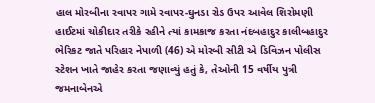હાલ મોરબીના રવાપર ગામે રવાપર-ઘુનડા રોડ ઉપર આવેલ શિરોમણી હાઈટમાં ચોકીદાર તરીકે રહીને ત્યાં કામકાજ કરતા નંદબહાદુર કાલીબહાદુર ભેરિકટ જાતે પરિહાર નેપાળી (46) એ મોરબી સીટી એ ડિવિઝન પોલીસ સ્ટેશન ખાતે જાહેર કરતા જણાવ્યું હતું કે, તેઓની 15 વર્ષીય પુત્રી જમનાબેનએ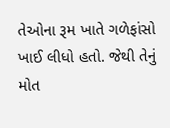તેઓના રૂમ ખાતે ગળેફાંસો ખાઈ લીધો હતો. જેથી તેનું મોત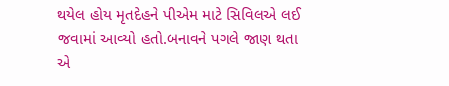થયેલ હોય મૃતદેહને પીએમ માટે સિવિલએ લઈ જવામાં આવ્યો હતો.બનાવને પગલે જાણ થતા એ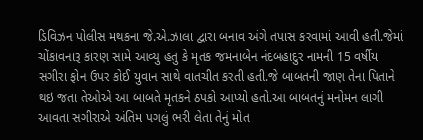ડિવિઝન પોલીસ મથકના જે.એ.ઝાલા દ્વારા બનાવ અંગે તપાસ કરવામાં આવી હતી.જેમાં ચોંકાવનારૂ કારણ સામે આવ્યુ હતુ કે મૃતક જમનાબેન નંદબહાદુર નામની 15 વર્ષીય સગીરા ફોન ઉપર કોઈ યુવાન સાથે વાતચીત કરતી હતી.જે બાબતની જાણ તેના પિતાને થઇ જતા તેઓએ આ બાબતે મૃતકને ઠપકો આપ્યો હતો.આ બાબતનું મનોમન લાગી આવતા સગીરાએ અંતિમ પગલું ભરી લેતા તેનું મોત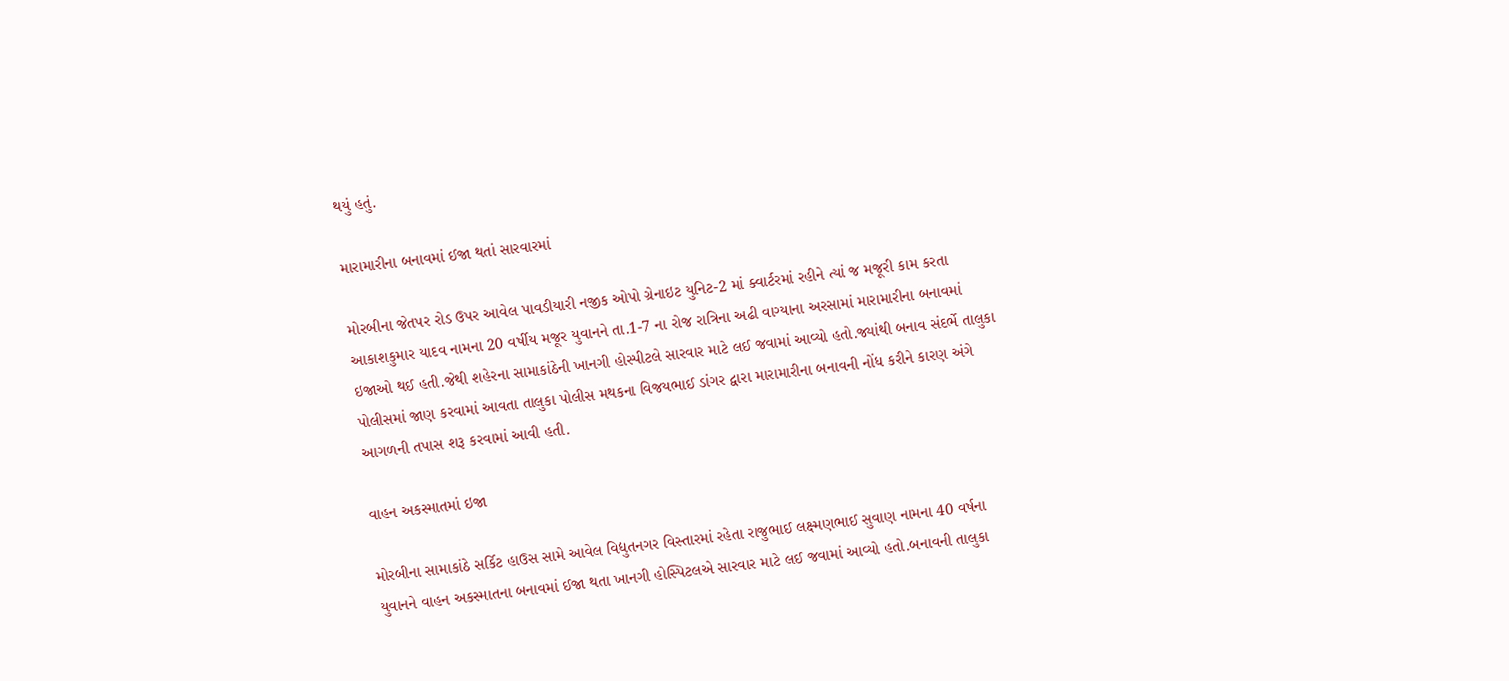થયું હતું.

મારામારીના બનાવમાં ઈજા થતાં સારવારમાં

મોરબીના જેતપર રોડ ઉપર આવેલ પાવડીયારી નજીક ઓપો ગ્રેનાઇટ યુનિટ-2 માં ક્વાર્ટરમાં રહીને ત્યાં જ મજૂરી કામ કરતા આકાશકુમાર યાદવ નામના 20 વર્ષીય મજૂર યુવાનને તા.1-7 ના રોજ રાત્રિના અઢી વાગ્યાના અરસામાં મારામારીના બનાવમાં ઇજાઓ થઈ હતી.જેથી શહેરના સામાકાંઠેની ખાનગી હોસ્પીટલે સારવાર માટે લઈ જવામાં આવ્યો હતો.જ્યાંથી બનાવ સંદર્ભે તાલુકા પોલીસમાં જાણ કરવામાં આવતા તાલુકા પોલીસ મથકના વિજયભાઈ ડાંગર દ્વારા મારામારીના બનાવની નોંધ કરીને કારણ અંગે આગળની તપાસ શરૂ કરવામાં આવી હતી.

વાહન અકસ્માતમાં ઇજા

મોરબીના સામાકાંઠે સર્કિટ હાઉસ સામે આવેલ વિદ્યુતનગર વિસ્તારમાં રહેતા રાજુભાઈ લક્ષ્મણભાઈ સુવાણ નામના 40 વર્ષના યુવાનને વાહન અકસ્માતના બનાવમાં ઈજા થતા ખાનગી હોસ્પિટલએ સારવાર માટે લઈ જવામાં આવ્યો હતો.બનાવની તાલુકા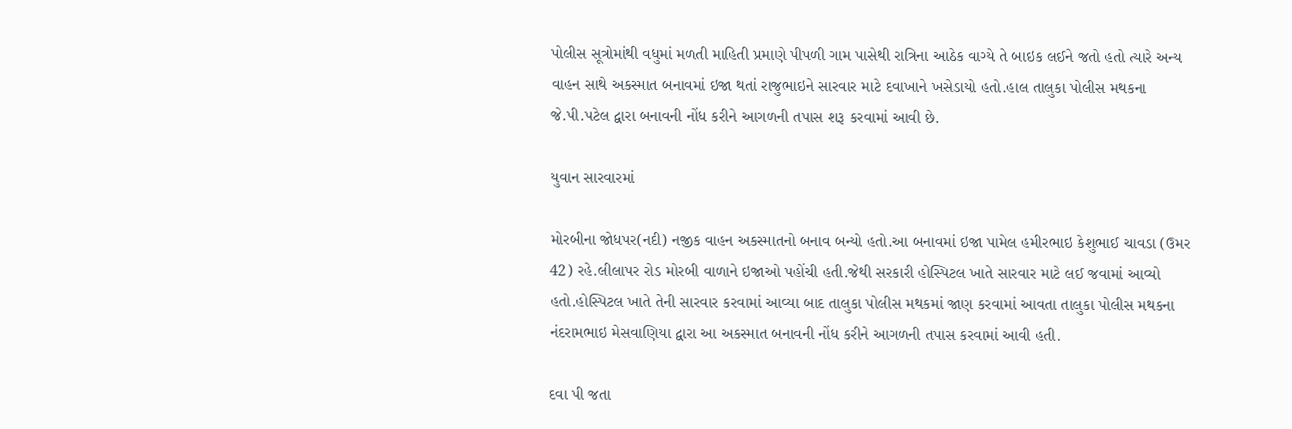પોલીસ સૂત્રોમાંથી વધુમાં મળતી માહિતી પ્રમાણે પીપળી ગામ પાસેથી રાત્રિના આઠેક વાગ્યે તે બાઇક લઈને જતો હતો ત્યારે અન્ય વાહન સાથે અકસ્માત બનાવમાં ઇજા થતાં રાજુભાઇને સારવાર માટે દવાખાને ખસેડાયો હતો.હાલ તાલુકા પોલીસ મથકના જે.પી.પટેલ દ્વારા બનાવની નોંધ કરીને આગળની તપાસ શરૂ કરવામાં આવી છે.

યુવાન સારવારમાં

મોરબીના જોધપર(નદી) નજીક વાહન અકસ્માતનો બનાવ બન્યો હતો.આ બનાવમાં ઇજા પામેલ હમીરભાઇ કેશુભાઈ ચાવડા (ઉમર 42) રહે.લીલાપર રોડ મોરબી વાળાને ઇજાઓ પહોંચી હતી.જેથી સરકારી હોસ્પિટલ ખાતે સારવાર માટે લઈ જવામાં આવ્યો હતો.હોસ્પિટલ ખાતે તેની સારવાર કરવામાં આવ્યા બાદ તાલુકા પોલીસ મથકમાં જાણ કરવામાં આવતા તાલુકા પોલીસ મથકના નંદરામભાઇ મેસવાણિયા દ્વારા આ અકસ્માત બનાવની નોંધ કરીને આગળની તપાસ કરવામાં આવી હતી.

દવા પી જતા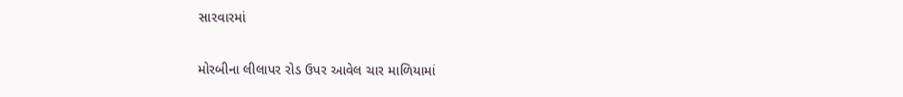સારવારમાં

મોરબીના લીલાપર રોડ ઉપર આવેલ ચાર માળિયામાં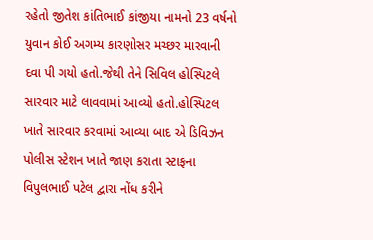રહેતો જીતેશ કાંતિભાઈ કાંજીયા નામનો 23 વર્ષનો યુવાન કોઈ અગમ્ય કારણોસર મચ્છર મારવાની દવા પી ગયો હતો.જેથી તેને સિવિલ હોસ્પિટલે સારવાર માટે લાવવામાં આવ્યો હતો.હોસ્પિટલ ખાતે સારવાર કરવામાં આવ્યા બાદ એ ડિવિઝન પોલીસ સ્ટેશન ખાતે જાણ કરાતા સ્ટાફના વિપુલભાઈ પટેલ દ્વારા નોંધ કરીને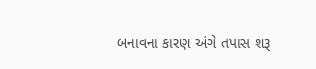બનાવના કારણ અંગે તપાસ શરૂ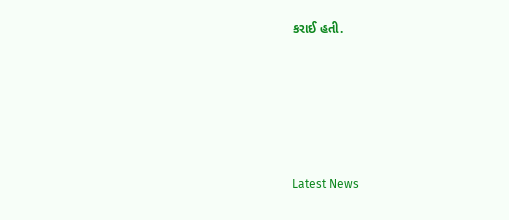કરાઈ હતી.






Latest News